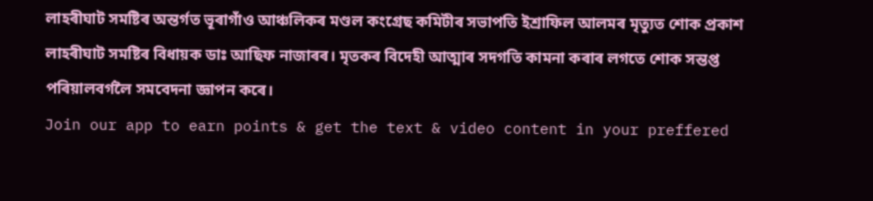লাহৰীঘাট সমষ্টিৰ অন্তৰ্গত ভূৰাগাঁও আঞ্চলিকৰ মণ্ডল কংগ্ৰেছ কমিটীৰ সভাপতি ইশ্ৰাফিল আলমৰ মৃত্যুত শোক প্ৰকাশ লাহৰীঘাট সমষ্টিৰ বিধায়ক ডাঃ আছিফ নাজাৰৰ। মৃতকৰ বিদেহী আত্মাৰ সদগতি কামনা কৰাৰ লগতে শোক সন্তপ্ত পৰিয়ালবৰ্গলৈ সমবেদনা জ্ঞাপন কৰে।
Join our app to earn points & get the text & video content in your preffered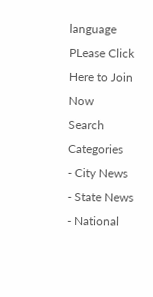language
PLease Click Here to Join Now
Search
Categories
- City News
- State News
- National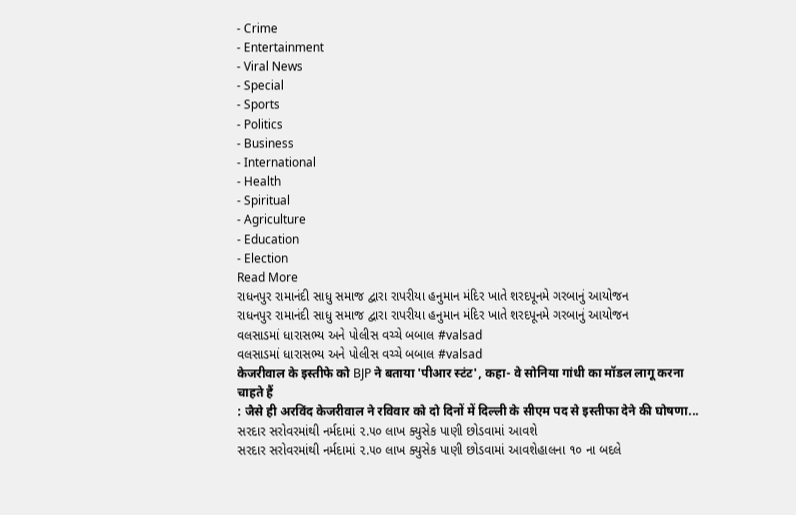- Crime
- Entertainment
- Viral News
- Special
- Sports
- Politics
- Business
- International
- Health
- Spiritual
- Agriculture
- Education
- Election
Read More
રાધનપુર રામાનંદી સાધુ સમાજ દ્વારા રાપરીયા હનુમાન મંદિર ખાતે શરદપૂનમે ગરબાનું આયોજન
રાધનપુર રામાનંદી સાધુ સમાજ દ્વારા રાપરીયા હનુમાન મંદિર ખાતે શરદપૂનમે ગરબાનું આયોજન
વલસાડમાં ધારાસભ્ય અને પોલીસ વચ્ચે બબાલ #valsad
વલસાડમાં ધારાસભ્ય અને પોલીસ વચ્ચે બબાલ #valsad
केजरीवाल के इस्तीफे को BJP ने बताया 'पीआर स्टंट', कहा- वे सोनिया गांधी का मॉडल लागू करना चाहते हैं
: जैसे ही अरविंद केजरीवाल ने रविवार को दो दिनों में दिल्ली के सीएम पद से इस्तीफा देने की घोषणा...
સરદાર સરોવરમાંથી નર્મદામાં ૨.૫૦ લાખ ક્યુસેક પાણી છોડવામાં આવશે
સરદાર સરોવરમાંથી નર્મદામાં ૨.૫૦ લાખ ક્યુસેક પાણી છોડવામાં આવશેહાલના ૧૦ ના બદલે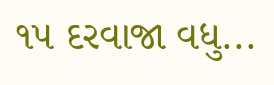૧૫ દરવાજા વધુ...